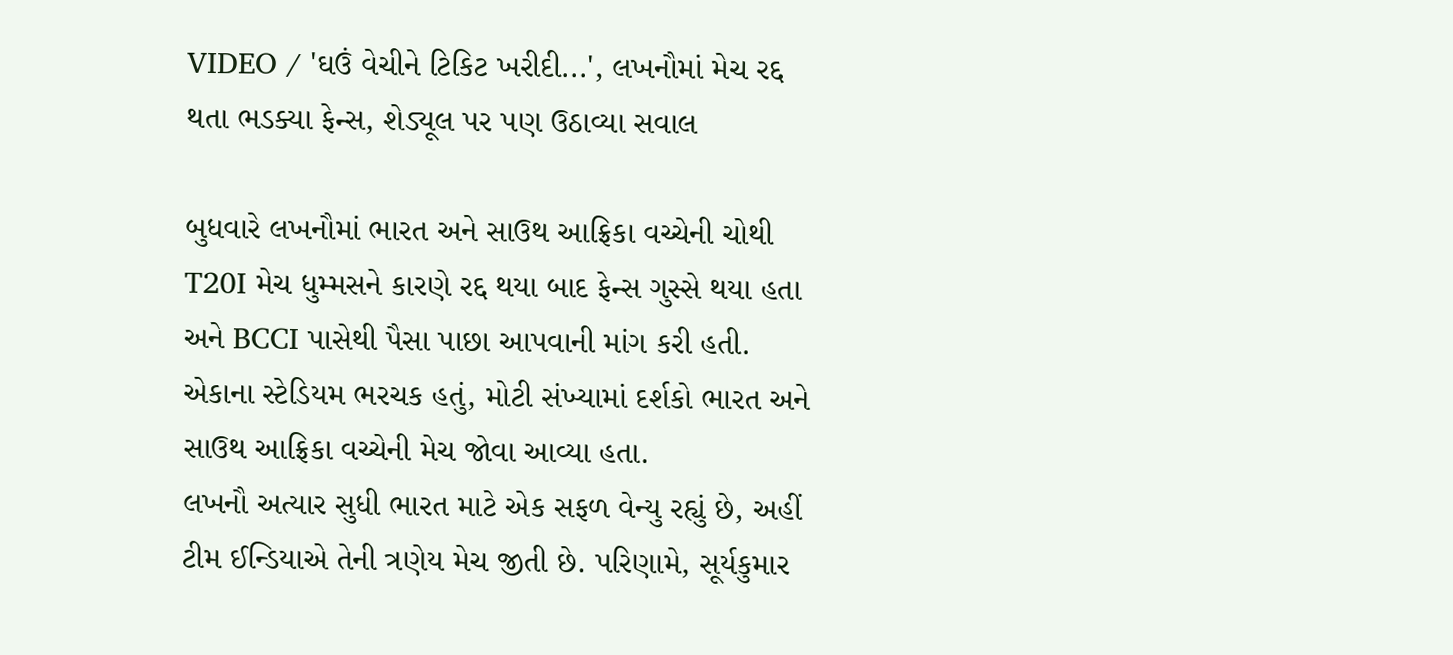VIDEO / 'ઘઉં વેચીને ટિકિટ ખરીદી...', લખનૌમાં મેચ રદ્દ થતા ભડક્યા ફેન્સ, શેડ્યૂલ પર પણ ઉઠાવ્યા સવાલ

બુધવારે લખનૌમાં ભારત અને સાઉથ આફ્રિકા વચ્ચેની ચોથી T20I મેચ ધુમ્મસને કારણે રદ્દ થયા બાદ ફેન્સ ગુસ્સે થયા હતા અને BCCI પાસેથી પૈસા પાછા આપવાની માંગ કરી હતી. એકાના સ્ટેડિયમ ભરચક હતું, મોટી સંખ્યામાં દર્શકો ભારત અને સાઉથ આફ્રિકા વચ્ચેની મેચ જોવા આવ્યા હતા.
લખનૌ અત્યાર સુધી ભારત માટે એક સફળ વેન્યુ રહ્યું છે, અહીં ટીમ ઈન્ડિયાએ તેની ત્રણેય મેચ જીતી છે. પરિણામે, સૂર્યકુમાર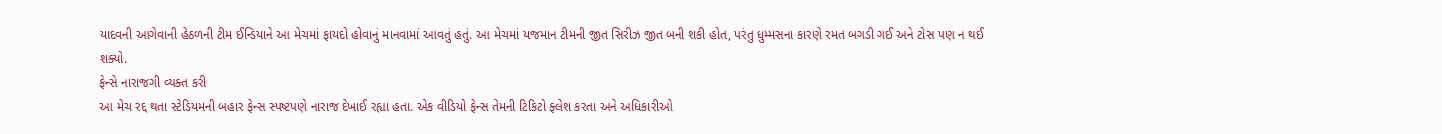યાદવની આગેવાની હેઠળની ટીમ ઈન્ડિયાને આ મેચમાં ફાયદો હોવાનું માનવામાં આવતું હતું. આ મેચમાં યજમાન ટીમની જીત સિરીઝ જીત બની શકી હોત, પરંતુ ધુમ્મસના કારણે રમત બગડી ગઈ અને ટોસ પણ ન થઈ શક્યો.
ફેન્સે નારાજગી વ્યક્ત કરી
આ મેચ રદ્દ થતા સ્ટેડિયમની બહાર ફેન્સ સ્પષ્ટપણે નારાજ દેખાઈ રહ્યા હતા. એક વીડિયો ફેન્સ તેમની ટિકિટો ફ્લેશ કરતા અને અધિકારીઓ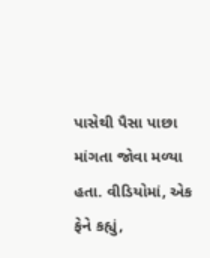પાસેથી પૈસા પાછા માંગતા જોવા મળ્યા હતા. વીડિયોમાં, એક ફેને કહ્યું,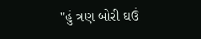"હું ત્રણ બોરી ઘઉં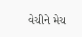વેચીને મેચ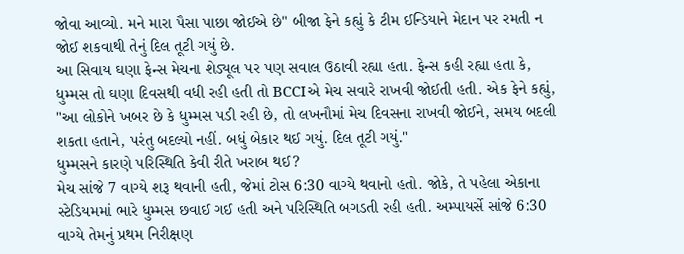જોવા આવ્યો. મને મારા પૈસા પાછા જોઈએ છે" બીજા ફેને કહ્યું કે ટીમ ઈન્ડિયાને મેદાન પર રમતી ન જોઈ શકવાથી તેનું દિલ તૂટી ગયું છે.
આ સિવાય ઘણા ફેન્સ મેચના શેડ્યૂલ પર પણ સવાલ ઉઠાવી રહ્યા હતા. ફેન્સ કહી રહ્યા હતા કે, ધુમ્મસ તો ઘણા દિવસથી વધી રહી હતી તો BCCIએ મેચ સવારે રાખવી જોઈતી હતી. એક ફેને કહ્યું, "આ લોકોને ખબર છે કે ધુમ્મસ પડી રહી છે, તો લખનૌમાં મેચ દિવસના રાખવી જોઈને, સમય બદલી શકતા હતાને, પરંતુ બદલ્યો નહીં. બધું બેકાર થઈ ગયું. દિલ તૂટી ગયું."
ધુમ્મસને કારણે પરિસ્થિતિ કેવી રીતે ખરાબ થઈ?
મેચ સાંજે 7 વાગ્યે શરૂ થવાની હતી, જેમાં ટોસ 6:30 વાગ્યે થવાનો હતો. જોકે, તે પહેલા એકાના સ્ટેડિયમમાં ભારે ધુમ્મસ છવાઈ ગઈ હતી અને પરિસ્થિતિ બગડતી રહી હતી. અમ્પાયર્સે સાંજે 6:30 વાગ્યે તેમનું પ્રથમ નિરીક્ષણ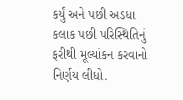કર્યું અને પછી અડધા કલાક પછી પરિસ્થિતિનું ફરીથી મૂલ્યાંકન કરવાનો નિર્ણય લીધો.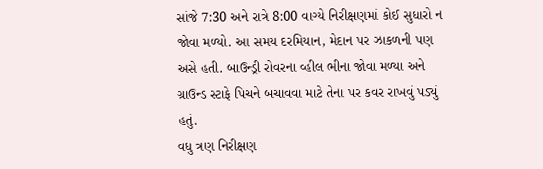સાંજે 7:30 અને રાત્રે 8:00 વાગ્યે નિરીક્ષણમાં કોઈ સુધારો ન જોવા મળ્યો. આ સમય દરમિયાન, મેદાન પર ઝાકળની પણ અસે હતી. બાઉન્ડ્રી રોવરના વ્હીલ ભીના જોવા મળ્યા અને ગ્રાઉન્ડ સ્ટાફે પિચને બચાવવા માટે તેના પર કવર રાખવું પડ્યું હતું.
વધુ ત્રણ નિરીક્ષણ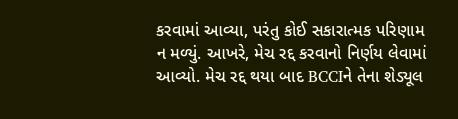કરવામાં આવ્યા, પરંતુ કોઈ સકારાત્મક પરિણામ ન મળ્યું. આખરે, મેચ રદ્દ કરવાનો નિર્ણય લેવામાં આવ્યો. મેચ રદ્દ થયા બાદ BCCIને તેના શેડ્યૂલ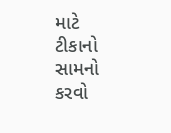માટે ટીકાનો સામનો કરવો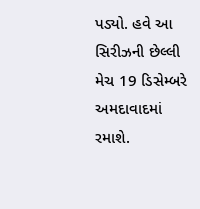પડ્યો. હવે આ સિરીઝની છેલ્લી મેચ 19 ડિસેમ્બરે અમદાવાદમાં રમાશે.